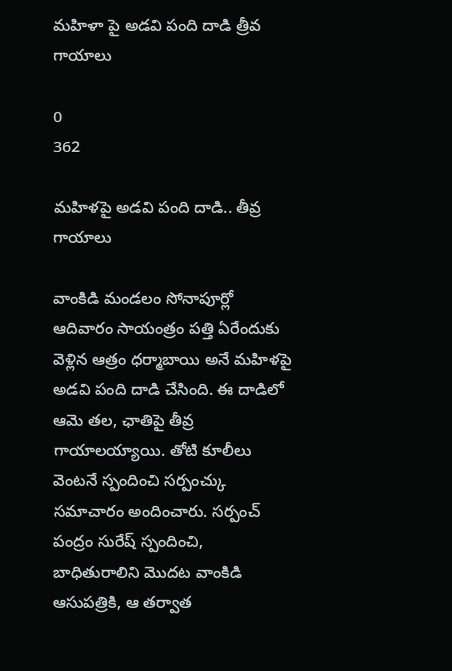మహిళా పై అడవి పంది దాడి త్రీవ గాయాలు

0
362

మహిళపై అడవి పంది దాడి.. తీవ్ర గాయాలు

వాంకిడి మండలం సోనాపూర్లో ఆదివారం సాయంత్రం పత్తి ఏరేందుకు వెళ్లిన ఆత్రం ధర్మాబాయి అనే మహిళపై అడవి పంది దాడి చేసింది. ఈ దాడిలో ఆమె తల, ఛాతిపై తీవ్ర గాయాలయ్యాయి. తోటి కూలీలు వెంటనే స్పందించి సర్పంచ్కు సమాచారం అందించారు. సర్పంచ్ పంద్రం సురేష్ స్పందించి, బాధితురాలిని మొదట వాంకిడి ఆసుపత్రికి, ఆ తర్వాత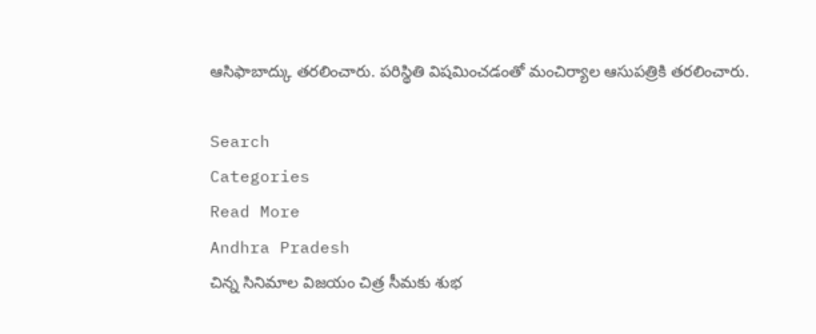ఆసిఫాబాద్కు తరలించారు. పరిస్థితి విషమించడంతో మంచిర్యాల ఆసుపత్రికి తరలించారు.

Search
Categories
Read More
Andhra Pradesh
చిన్న సినిమాల విజయం చిత్ర సీమకు శుభ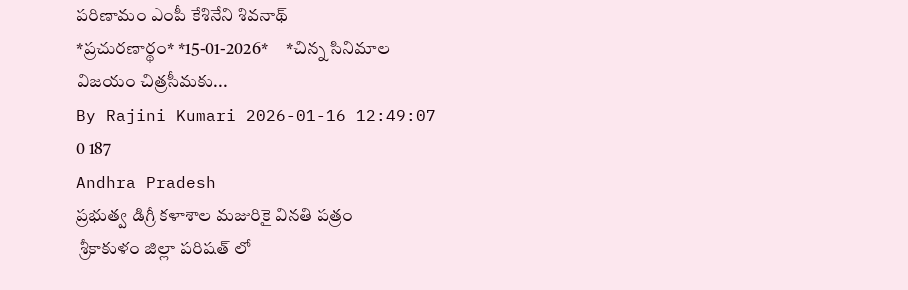పరిణామం ఎంపీ కేశినేని శివనాథ్
*ప్రచుర‌ణార్థం* *15-01-2026*     *చిన్న సినిమాల విజయం చిత్రసీమకు...
By Rajini Kumari 2026-01-16 12:49:07 0 187
Andhra Pradesh
ప్రభుత్వ డిగ్రీ కళాశాల మజురికై వినతి పత్రం
 శ్రీకాకుళం జిల్లా పరిషత్ లో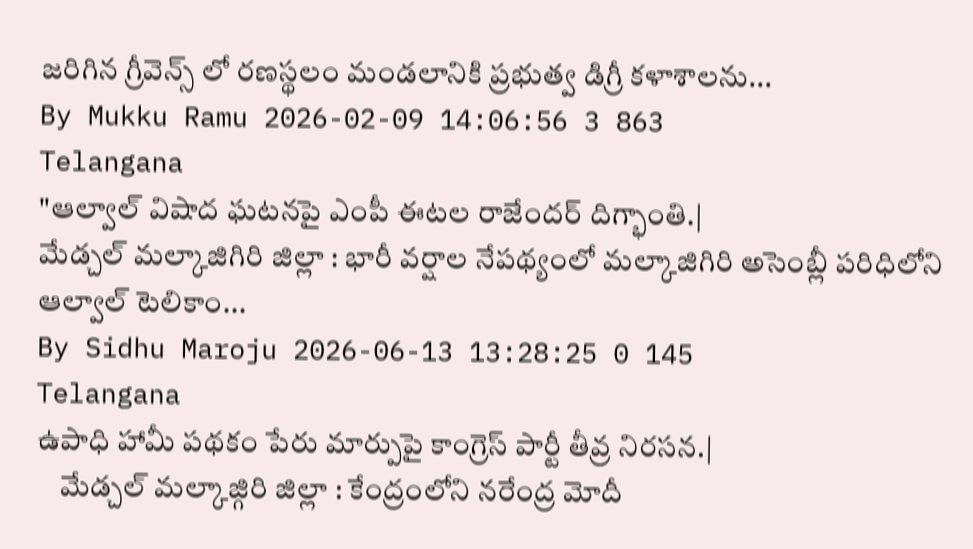జరిగిన గ్రీవెన్స్ లో రణస్థలం మండలానికి ప్రభుత్వ డిగ్రీ కళాశాలను...
By Mukku Ramu 2026-02-09 14:06:56 3 863
Telangana
"ఆల్వాల్ విషాద ఘటనపై ఎంపీ ఈటల రాజేందర్ దిగ్భాంతి.|
మేడ్చల్ మల్కాజిగిరి జిల్లా : భారీ వర్షాల నేపథ్యంలో మల్కాజిగిరి అసెంబ్లీ పరిధిలోని ఆల్వాల్ టెలికాం...
By Sidhu Maroju 2026-06-13 13:28:25 0 145
Telangana
ఉపాధి హామీ పథకం పేరు మార్పుపై కాంగ్రెస్ పార్టీ తీవ్ర నిరసన.|
    మేడ్చల్ మల్కాజ్గిరి జిల్లా : కేంద్రంలోని నరేంద్ర మోదీ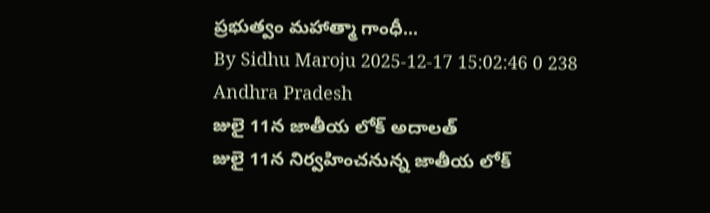ప్రభుత్వం మహాత్మా గాంధీ...
By Sidhu Maroju 2025-12-17 15:02:46 0 238
Andhra Pradesh
జులై 11న జాతీయ లోక్ అదాలత్
జులై 11న నిర్వహించనున్న జాతీయ లోక్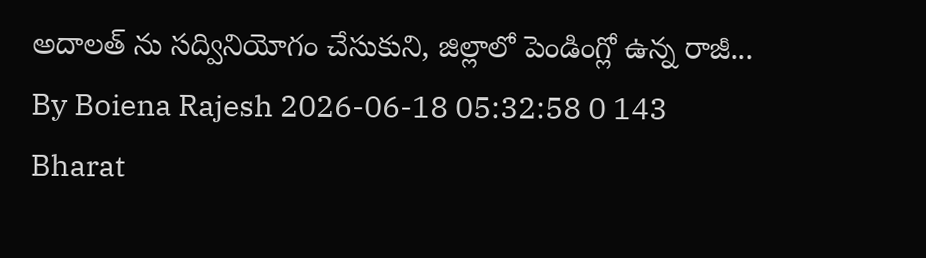అదాలత్ ను సద్వినియోగం చేసుకుని, జిల్లాలో పెండింగ్లో ఉన్న రాజీ...
By Boiena Rajesh 2026-06-18 05:32:58 0 143
Bharat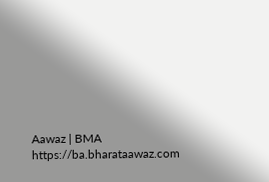Aawaz | BMA https://ba.bharataawaz.com